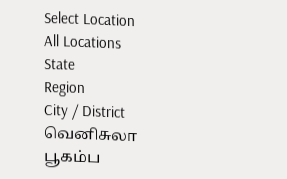Select Location
All Locations
State
Region
City / District
வெனிசுலா பூகம்ப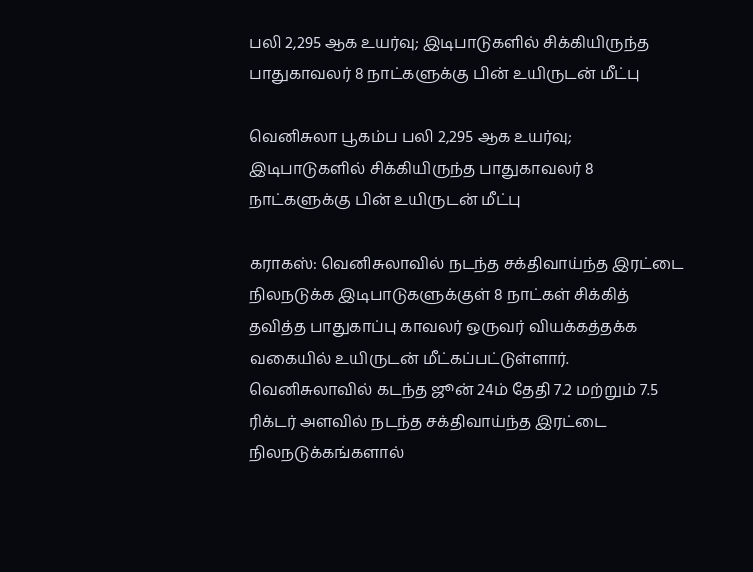பலி 2,295 ஆக உயர்வு; இடிபாடுகளில் சிக்கியிருந்த பாதுகாவலர் 8 நாட்களுக்கு பின் உயிருடன் மீட்பு

வெனிசுலா பூகம்ப பலி 2,295 ஆக உயர்வு; இடிபாடுகளில் சிக்கியிருந்த பாதுகாவலர் 8 நாட்களுக்கு பின் உயிருடன் மீட்பு

கராகஸ்: வெனிசுலாவில் நடந்த சக்திவாய்ந்த இரட்டை நிலநடுக்க இடிபாடுகளுக்குள் 8 நாட்கள் சிக்கித் தவித்த பாதுகாப்பு காவலர் ஒருவர் வியக்கத்தக்க வகையில் உயிருடன் மீட்கப்பட்டுள்ளார். வெனிசுலாவில் கடந்த ஜூன் 24ம் தேதி 7.2 மற்றும் 7.5 ரிக்டர் அளவில் நடந்த சக்திவாய்ந்த இரட்டை நிலநடுக்கங்களால்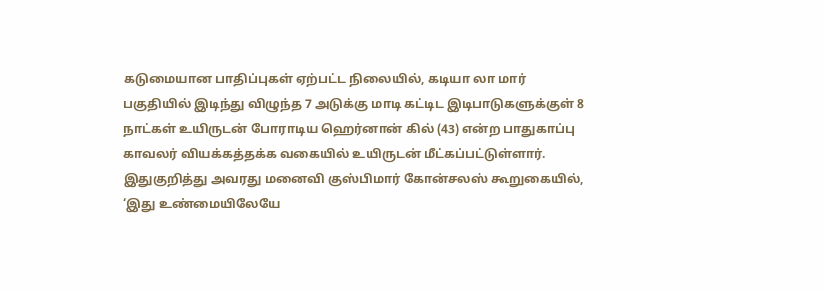கடுமையான பாதிப்புகள் ஏற்பட்ட நிலையில், கடியா லா மார் பகுதியில் இடிந்து விழுந்த 7 அடுக்கு மாடி கட்டிட இடிபாடுகளுக்குள் 8 நாட்கள் உயிருடன் போராடிய ஹெர்னான் கில் (43) என்ற பாதுகாப்பு காவலர் வியக்கத்தக்க வகையில் உயிருடன் மீட்கப்பட்டுள்ளார். இதுகுறித்து அவரது மனைவி குஸ்பிமார் கோன்சலஸ் கூறுகையில், ‘இது உண்மையிலேயே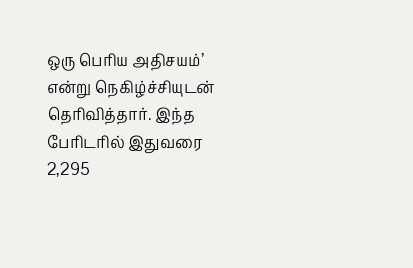ஒரு பெரிய அதிசயம்’ என்று நெகிழ்ச்சியுடன் தெரிவித்தார். இந்த பேரிடரில் இதுவரை 2,295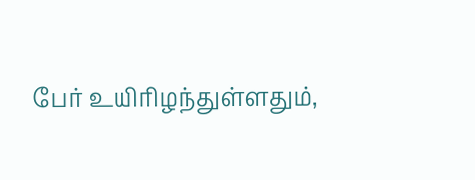பேர் உயிரிழந்துள்ளதும்,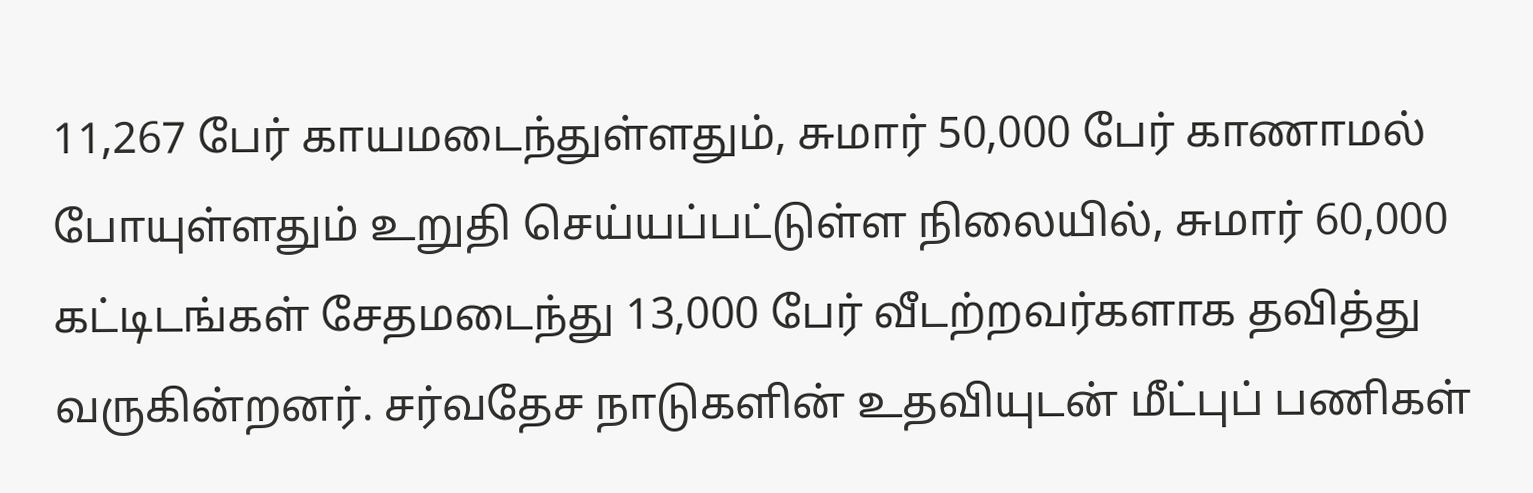11,267 பேர் காயமடைந்துள்ளதும், சுமார் 50,000 பேர் காணாமல் போயுள்ளதும் உறுதி செய்யப்பட்டுள்ள நிலையில், சுமார் 60,000 கட்டிடங்கள் சேதமடைந்து 13,000 பேர் வீடற்றவர்களாக தவித்து வருகின்றனர். சர்வதேச நாடுகளின் உதவியுடன் மீட்புப் பணிகள்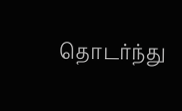தொடர்ந்து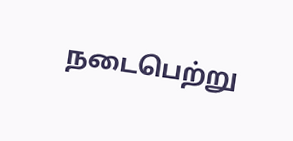நடைபெற்று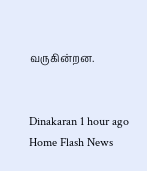வருகின்றன.


Dinakaran 1 hour ago
Home Flash News